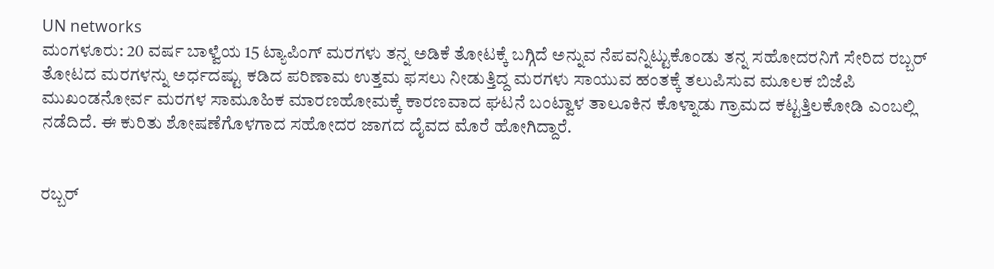UN networks
ಮಂಗಳೂರು: 20 ವರ್ಷ ಬಾಳ್ವೆಯ 15 ಟ್ಯಾಪಿಂಗ್ ಮರಗಳು ತನ್ನ ಅಡಿಕೆ ತೋಟಕ್ಕೆ ಬಗ್ಗಿದೆ ಅನ್ನುವ ನೆಪವನ್ನಿಟ್ಟುಕೊಂಡು ತನ್ನ ಸಹೋದರನಿಗೆ ಸೇರಿದ ರಬ್ಬರ್ ತೋಟದ ಮರಗಳನ್ನು ಅರ್ಧದಷ್ಟು ಕಡಿದ ಪರಿಣಾಮ ಉತ್ತಮ ಫಸಲು ನೀಡುತ್ತಿದ್ದ ಮರಗಳು ಸಾಯುವ ಹಂತಕ್ಕೆ ತಲುಪಿಸುವ ಮೂಲಕ ಬಿಜೆಪಿ ಮುಖಂಡನೋರ್ವ ಮರಗಳ ಸಾಮೂಹಿಕ ಮಾರಣಹೋಮಕ್ಕೆ ಕಾರಣವಾದ ಘಟನೆ ಬಂಟ್ವಾಳ ತಾಲೂಕಿನ ಕೊಳ್ನಾಡು ಗ್ರಾಮದ ಕಟ್ಟತ್ತಿಲಕೋಡಿ ಎಂಬಲ್ಲಿ ನಡೆದಿದೆ. ಈ ಕುರಿತು ಶೋಷಣೆಗೊಳಗಾದ ಸಹೋದರ ಜಾಗದ ದೈವದ ಮೊರೆ ಹೋಗಿದ್ದಾರೆ.


ರಬ್ಬರ್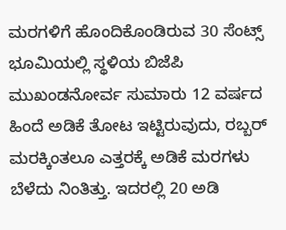ಮರಗಳಿಗೆ ಹೊಂದಿಕೊಂಡಿರುವ 30 ಸೆಂಟ್ಸ್ ಭೂಮಿಯಲ್ಲಿ ಸ್ಥಳಿಯ ಬಿಜೆಪಿ ಮುಖಂಡನೋರ್ವ ಸುಮಾರು 12 ವರ್ಷದ ಹಿಂದೆ ಅಡಿಕೆ ತೋಟ ಇಟ್ಟಿರುವುದು, ರಬ್ಬರ್ ಮರಕ್ಕಿಂತಲೂ ಎತ್ತರಕ್ಕೆ ಅಡಿಕೆ ಮರಗಳು ಬೆಳೆದು ನಿಂತಿತ್ತು. ಇದರಲ್ಲಿ 20 ಅಡಿ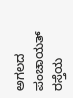ಅಗಲದ ಪಂಚಾಯತ್ ರಸ್ತೆಯ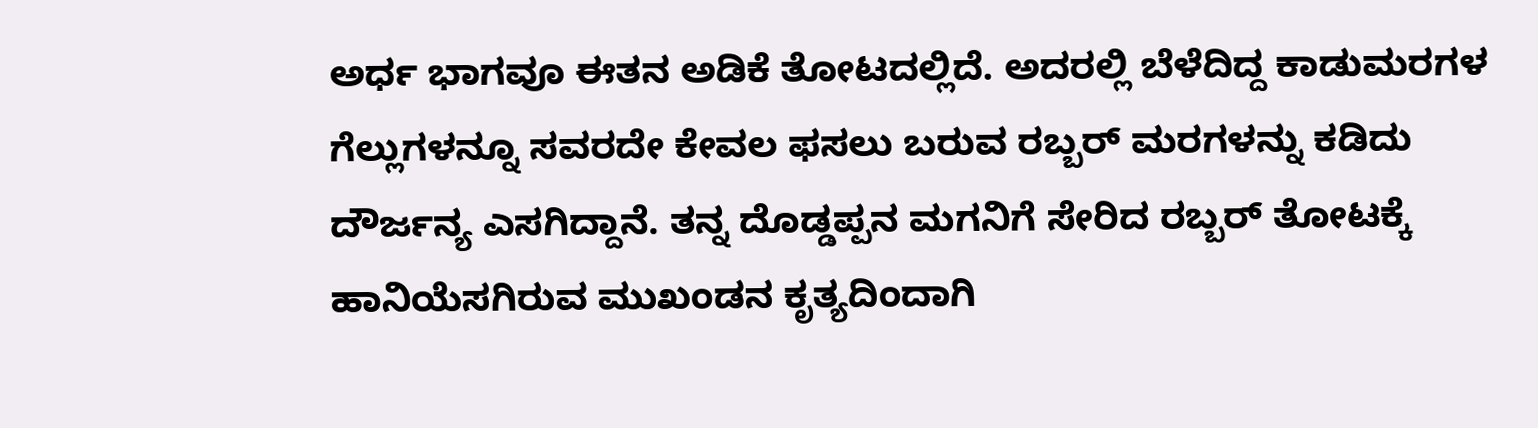ಅರ್ಧ ಭಾಗವೂ ಈತನ ಅಡಿಕೆ ತೋಟದಲ್ಲಿದೆ. ಅದರಲ್ಲಿ ಬೆಳೆದಿದ್ದ ಕಾಡುಮರಗಳ ಗೆಲ್ಲುಗಳನ್ನೂ ಸವರದೇ ಕೇವಲ ಫಸಲು ಬರುವ ರಬ್ಬರ್ ಮರಗಳನ್ನು ಕಡಿದು ದೌರ್ಜನ್ಯ ಎಸಗಿದ್ದಾನೆ. ತನ್ನ ದೊಡ್ಡಪ್ಪನ ಮಗನಿಗೆ ಸೇರಿದ ರಬ್ಬರ್ ತೋಟಕ್ಕೆ ಹಾನಿಯೆಸಗಿರುವ ಮುಖಂಡನ ಕೃತ್ಯದಿಂದಾಗಿ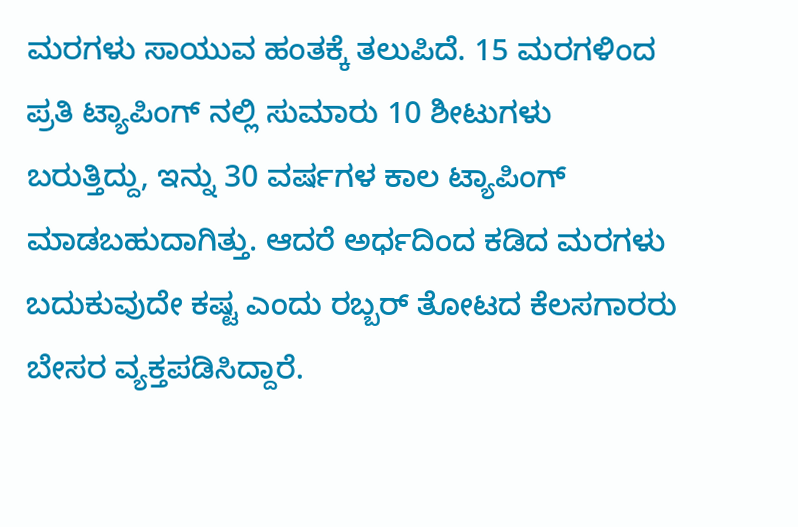ಮರಗಳು ಸಾಯುವ ಹಂತಕ್ಕೆ ತಲುಪಿದೆ. 15 ಮರಗಳಿಂದ ಪ್ರತಿ ಟ್ಯಾಪಿಂಗ್ ನಲ್ಲಿ ಸುಮಾರು 10 ಶೀಟುಗಳು ಬರುತ್ತಿದ್ದು, ಇನ್ನು 30 ವರ್ಷಗಳ ಕಾಲ ಟ್ಯಾಪಿಂಗ್ ಮಾಡಬಹುದಾಗಿತ್ತು. ಆದರೆ ಅರ್ಧದಿಂದ ಕಡಿದ ಮರಗಳು ಬದುಕುವುದೇ ಕಷ್ಟ ಎಂದು ರಬ್ಬರ್ ತೋಟದ ಕೆಲಸಗಾರರು ಬೇಸರ ವ್ಯಕ್ತಪಡಿಸಿದ್ದಾರೆ.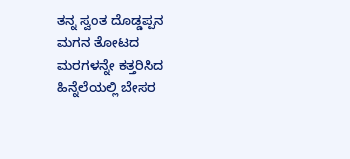ತನ್ನ ಸ್ವಂತ ದೊಡ್ಡಪ್ಪನ ಮಗನ ತೋಟದ ಮರಗಳನ್ನೇ ಕತ್ತರಿಸಿದ ಹಿನ್ನೆಲೆಯಲ್ಲಿ ಬೇಸರ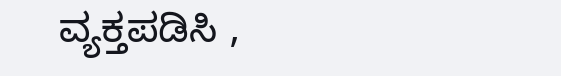ವ್ಯಕ್ತಪಡಿಸಿ ,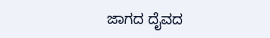ಜಾಗದ ದೈವದ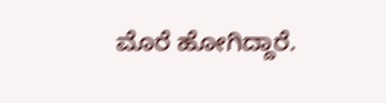ಮೊರೆ ಹೋಗಿದ್ದಾರೆ.